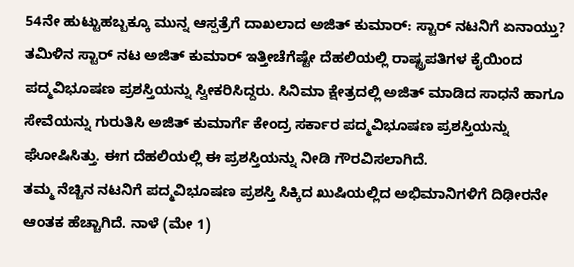54ನೇ ಹುಟ್ಟುಹಬ್ಬಕ್ಕೂ ಮುನ್ನ ಆಸ್ಪತ್ರೆಗೆ ದಾಖಲಾದ ಅಜಿತ್ ಕುಮಾರ್: ಸ್ಟಾರ್ ನಟನಿಗೆ ಏನಾಯ್ತು?
ತಮಿಳಿನ ಸ್ಟಾರ್ ನಟ ಅಜಿತ್ ಕುಮಾರ್ ಇತ್ತೀಚೆಗೆಷ್ಟೇ ದೆಹಲಿಯಲ್ಲಿ ರಾಷ್ಟ್ರಪತಿಗಳ ಕೈಯಿಂದ ಪದ್ಮವಿಭೂಷಣ ಪ್ರಶಸ್ತಿಯನ್ನು ಸ್ವೀಕರಿಸಿದ್ದರು. ಸಿನಿಮಾ ಕ್ಷೇತ್ರದಲ್ಲಿ ಅಜಿತ್ ಮಾಡಿದ ಸಾಧನೆ ಹಾಗೂ ಸೇವೆಯನ್ನು ಗುರುತಿಸಿ ಅಜಿತ್ ಕುಮಾರ್ಗೆ ಕೇಂದ್ರ ಸರ್ಕಾರ ಪದ್ಮವಿಭೂಷಣ ಪ್ರಶಸ್ತಿಯನ್ನು ಘೋಷಿಸಿತ್ತು. ಈಗ ದೆಹಲಿಯಲ್ಲಿ ಈ ಪ್ರಶಸ್ತಿಯನ್ನು ನೀಡಿ ಗೌರವಿಸಲಾಗಿದೆ.
ತಮ್ಮ ನೆಚ್ಚಿನ ನಟನಿಗೆ ಪದ್ಮವಿಭೂಷಣ ಪ್ರಶಸ್ತಿ ಸಿಕ್ಕಿದ ಖುಷಿಯಲ್ಲಿದ ಅಭಿಮಾನಿಗಳಿಗೆ ದಿಢೀರನೇ ಆಂತಕ ಹೆಚ್ಚಾಗಿದೆ. ನಾಳೆ (ಮೇ 1)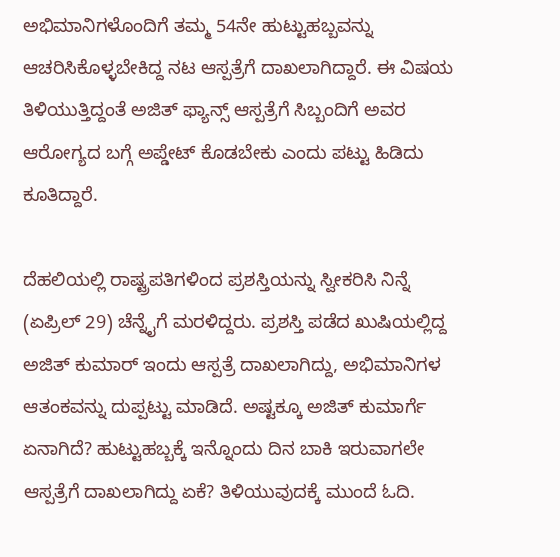ಅಭಿಮಾನಿಗಳೊಂದಿಗೆ ತಮ್ಮ 54ನೇ ಹುಟ್ಟುಹಬ್ಬವನ್ನು ಆಚರಿಸಿಕೊಳ್ಳಬೇಕಿದ್ದ ನಟ ಆಸ್ಪತ್ರೆಗೆ ದಾಖಲಾಗಿದ್ದಾರೆ. ಈ ವಿಷಯ ತಿಳಿಯುತ್ತಿದ್ದಂತೆ ಅಜಿತ್ ಫ್ಯಾನ್ಸ್ ಆಸ್ಪತ್ರೆಗೆ ಸಿಬ್ಬಂದಿಗೆ ಅವರ ಆರೋಗ್ಯದ ಬಗ್ಗೆ ಅಪ್ಡೇಟ್ ಕೊಡಬೇಕು ಎಂದು ಪಟ್ಟು ಹಿಡಿದು ಕೂತಿದ್ದಾರೆ.

ದೆಹಲಿಯಲ್ಲಿ ರಾಷ್ಟ್ರಪತಿಗಳಿಂದ ಪ್ರಶಸ್ತಿಯನ್ನು ಸ್ವೀಕರಿಸಿ ನಿನ್ನೆ (ಏಪ್ರಿಲ್ 29) ಚೆನ್ನೈಗೆ ಮರಳಿದ್ದರು. ಪ್ರಶಸ್ತಿ ಪಡೆದ ಖುಷಿಯಲ್ಲಿದ್ದ ಅಜಿತ್ ಕುಮಾರ್ ಇಂದು ಆಸ್ಪತ್ರೆ ದಾಖಲಾಗಿದ್ದು, ಅಭಿಮಾನಿಗಳ ಆತಂಕವನ್ನು ದುಪ್ಪಟ್ಟು ಮಾಡಿದೆ. ಅಷ್ಟಕ್ಕೂ ಅಜಿತ್ ಕುಮಾರ್ಗೆ ಏನಾಗಿದೆ? ಹುಟ್ಟುಹಬ್ಬಕ್ಕೆ ಇನ್ನೊಂದು ದಿನ ಬಾಕಿ ಇರುವಾಗಲೇ ಆಸ್ಪತ್ರೆಗೆ ದಾಖಲಾಗಿದ್ದು ಏಕೆ? ತಿಳಿಯುವುದಕ್ಕೆ ಮುಂದೆ ಓದಿ.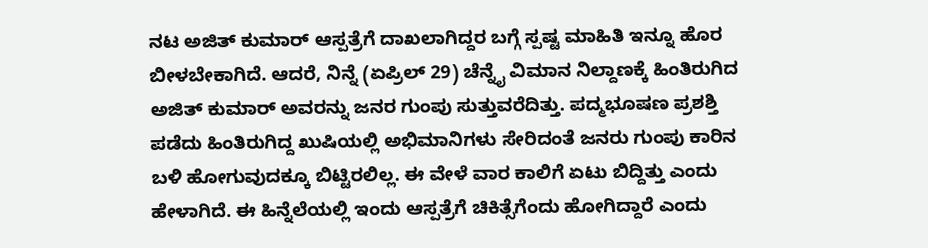ನಟ ಅಜಿತ್ ಕುಮಾರ್ ಆಸ್ಪತ್ರೆಗೆ ದಾಖಲಾಗಿದ್ದರ ಬಗ್ಗೆ ಸ್ಪಷ್ಟ ಮಾಹಿತಿ ಇನ್ನೂ ಹೊರ ಬೀಳಬೇಕಾಗಿದೆ. ಆದರೆ, ನಿನ್ನೆ (ಏಪ್ರಿಲ್ 29) ಚೆನ್ನೈ ವಿಮಾನ ನಿಲ್ದಾಣಕ್ಕೆ ಹಿಂತಿರುಗಿದ ಅಜಿತ್ ಕುಮಾರ್ ಅವರನ್ನು ಜನರ ಗುಂಪು ಸುತ್ತುವರೆದಿತ್ತು. ಪದ್ಮಭೂಷಣ ಪ್ರಶಶ್ತಿ ಪಡೆದು ಹಿಂತಿರುಗಿದ್ದ ಖುಷಿಯಲ್ಲಿ ಅಭಿಮಾನಿಗಳು ಸೇರಿದಂತೆ ಜನರು ಗುಂಪು ಕಾರಿನ ಬಳಿ ಹೋಗುವುದಕ್ಕೂ ಬಿಟ್ಟಿರಲಿಲ್ಲ. ಈ ವೇಳೆ ವಾರ ಕಾಲಿಗೆ ಏಟು ಬಿದ್ದಿತ್ತು ಎಂದು ಹೇಳಾಗಿದೆ. ಈ ಹಿನ್ನೆಲೆಯಲ್ಲಿ ಇಂದು ಆಸ್ಪತ್ರೆಗೆ ಚಿಕಿತ್ಸೆಗೆಂದು ಹೋಗಿದ್ದಾರೆ ಎಂದು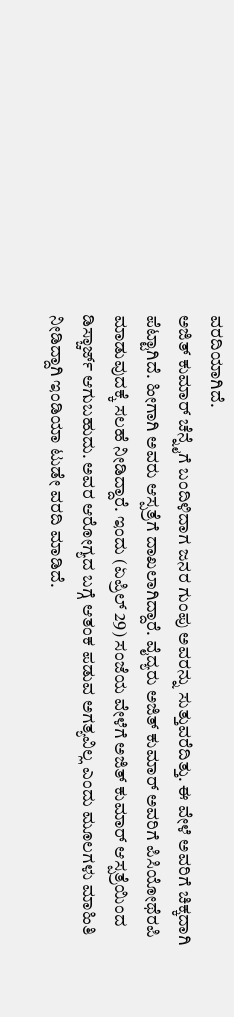ವರದಿಯಾಗಿದೆ.
ಅಜಿತ್ ಕುಮಾರ್ ಚೆನ್ನೈಗೆ ಬಂದಿಳಿದಾಗ ಜನರ ಗುಂಪು ಅವರನ್ನು ಸುತ್ತುವರೆದಿತ್ತು. ಈ ವೇಳೆ ಅವರಿಗೆ ಚಿಕ್ಕದಾಗಿ ಪೆಟ್ಟಾಗಿದೆ. ಹೀಗಾಗಿ ಅವರು ಆಸ್ಪತ್ರೆಗೆ ದಾಖಲಾಗಿದ್ದಾರೆ. ವೈದ್ಯರು ಅಜಿತ್ ಕುಮಾರ್ ಅವರಿಗೆ ಪಿಸಿಯೋಥೆರಪಿ ಮಾಡುವುದಕ್ಕೆ ಸಲಹೆ ನೀಡಿದ್ದಾರೆ. ಇಂದು (ಏಪ್ರಿಲ್ 29) ಸಂಜೆಯ ವೇಳೆಗೆ ಅಜಿತ್ ಕುಮಾರ್ ಆಸ್ಪತ್ರೆಯಿಂದ ಡಿಸ್ಚಾರ್ಜ್ ಆಗುಬಹುದು. ಅವರ ಆರೋಗ್ಯದ ಬಗ್ಗೆ ಆತಂಕ ಪಡುವ ಅಗತ್ಯವಿಲ್ಲ ಎಂದು ಮೂಲಗಳು ಮಾಹಿತಿ ನೀಡಿದ್ದಾಗಿ ಇಂಡಿಯಾ ಟುಡೇ ವರದಿ ಮಾಡಿದೆ.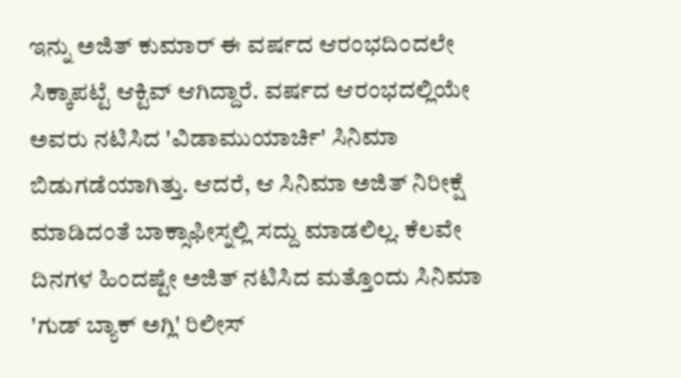ಇನ್ನು ಅಜಿತ್ ಕುಮಾರ್ ಈ ವರ್ಷದ ಆರಂಭದಿಂದಲೇ ಸಿಕ್ಕಾಪಟ್ಟೆ ಆಕ್ಟಿವ್ ಆಗಿದ್ದಾರೆ. ವರ್ಷದ ಆರಂಭದಲ್ಲಿಯೇ ಅವರು ನಟಿಸಿದ 'ವಿಡಾಮುಯಾರ್ಚಿ' ಸಿನಿಮಾ ಬಿಡುಗಡೆಯಾಗಿತ್ತು. ಆದರೆ, ಆ ಸಿನಿಮಾ ಅಜಿತ್ ನಿರೀಕ್ಷೆ ಮಾಡಿದಂತೆ ಬಾಕ್ಸಾಫೀಸ್ನಲ್ಲಿ ಸದ್ದು ಮಾಡಲಿಲ್ಲ. ಕೆಲವೇ ದಿನಗಳ ಹಿಂದಷ್ಟೇ ಅಜಿತ್ ನಟಿಸಿದ ಮತ್ತೊಂದು ಸಿನಿಮಾ 'ಗುಡ್ ಬ್ಯಾಕ್ ಅಗ್ಲಿ' ರಿಲೀಸ್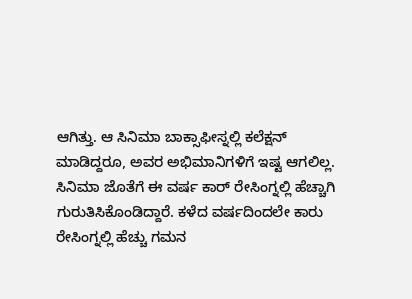ಆಗಿತ್ತು. ಆ ಸಿನಿಮಾ ಬಾಕ್ಸಾಫೀಸ್ನಲ್ಲಿ ಕಲೆಕ್ಷನ್ ಮಾಡಿದ್ದರೂ, ಅವರ ಅಭಿಮಾನಿಗಳಿಗೆ ಇಷ್ಟ ಆಗಲಿಲ್ಲ.
ಸಿನಿಮಾ ಜೊತೆಗೆ ಈ ವರ್ಷ ಕಾರ್ ರೇಸಿಂಗ್ನಲ್ಲಿ ಹೆಚ್ಚಾಗಿ ಗುರುತಿಸಿಕೊಂಡಿದ್ದಾರೆ. ಕಳೆದ ವರ್ಷದಿಂದಲೇ ಕಾರು ರೇಸಿಂಗ್ನಲ್ಲಿ ಹೆಚ್ಚು ಗಮನ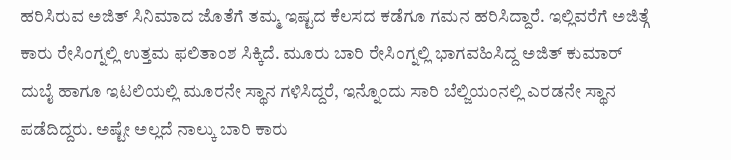ಹರಿಸಿರುವ ಅಜಿತ್ ಸಿನಿಮಾದ ಜೊತೆಗೆ ತಮ್ಮ ಇಷ್ಟದ ಕೆಲಸದ ಕಡೆಗೂ ಗಮನ ಹರಿಸಿದ್ದಾರೆ. ಇಲ್ಲಿವರೆಗೆ ಅಜಿತ್ಗೆ ಕಾರು ರೇಸಿಂಗ್ನಲ್ಲಿ ಉತ್ತಮ ಫಲಿತಾಂಶ ಸಿಕ್ಕಿದೆ. ಮೂರು ಬಾರಿ ರೇಸಿಂಗ್ನಲ್ಲಿ ಭಾಗವಹಿಸಿದ್ದ ಅಜಿತ್ ಕುಮಾರ್ ದುಬೈ ಹಾಗೂ ಇಟಲಿಯಲ್ಲಿ ಮೂರನೇ ಸ್ಥಾನ ಗಳಿಸಿದ್ದರೆ, ಇನ್ನೊಂದು ಸಾರಿ ಬೆಲ್ಜಿಯಂನಲ್ಲಿ ಎರಡನೇ ಸ್ಥಾನ ಪಡೆದಿದ್ದರು. ಅಷ್ಟೇ ಅಲ್ಲದೆ ನಾಲ್ಕು ಬಾರಿ ಕಾರು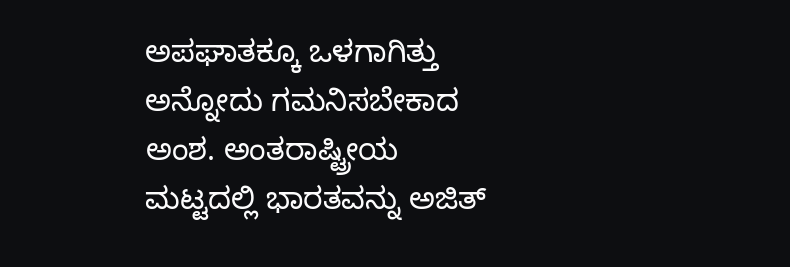ಅಪಘಾತಕ್ಕೂ ಒಳಗಾಗಿತ್ತು ಅನ್ನೋದು ಗಮನಿಸಬೇಕಾದ ಅಂಶ. ಅಂತರಾಷ್ಟ್ರೀಯ ಮಟ್ಟದಲ್ಲಿ ಭಾರತವನ್ನು ಅಜಿತ್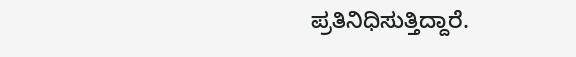ಪ್ರತಿನಿಧಿಸುತ್ತಿದ್ದಾರೆ.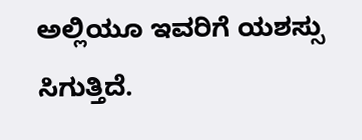ಅಲ್ಲಿಯೂ ಇವರಿಗೆ ಯಶಸ್ಸು ಸಿಗುತ್ತಿದೆ.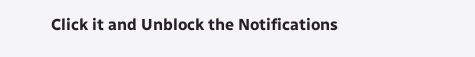Click it and Unblock the Notifications